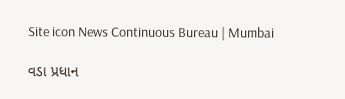Site icon News Continuous Bureau | Mumbai

વડા પ્રધાન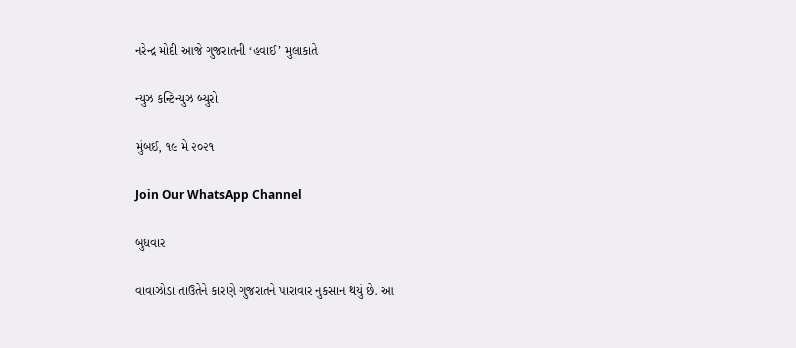નરેન્દ્ર મોદી આજે ગુજરાતની ‘હવાઈ’ મુલાકાતે

ન્યુઝ કન્ટિન્યુઝ બ્યુરો

મુંબઈ, ૧૯ મે ૨૦૨૧

Join Our WhatsApp Channel

બુધવાર

વાવાઝોડા તાઉતેને કારણે ગુજરાતને પારાવાર નુકસાન થયું છે. આ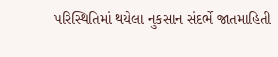પરિસ્થિતિમાં થયેલા નુકસાન સંદર્ભે જાતમાહિતી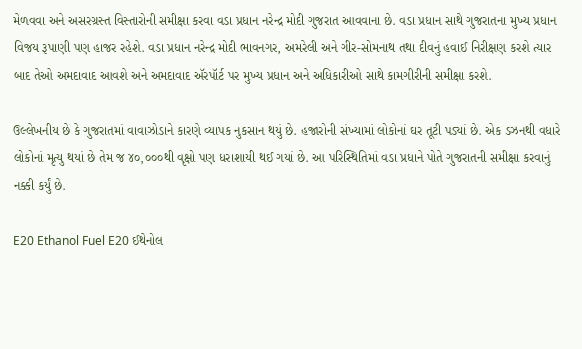મેળવવા અને અસરગ્રસ્ત વિસ્તારોની સમીક્ષા કરવા વડા પ્રધાન નરેન્દ્ર મોદી ગુજરાત આવવાના છે. વડા પ્રધાન સાથે ગુજરાતના મુખ્ય પ્રધાન વિજય રૂપાણી પણ હાજર રહેશે. વડા પ્રધાન નરેન્દ્ર મોદી ભાવનગર, અમરેલી અને ગીર-સોમનાથ તથા દીવનું હવાઈ નિરીક્ષણ કરશે ત્યાર બાદ તેઓ અમદાવાદ આવશે અને અમદાવાદ ઍરપૉર્ટ પર મુખ્ય પ્રધાન અને અધિકારીઓ સાથે કામગીરીની સમીક્ષા કરશે.

ઉલ્લેખનીય છે કે ગુજરાતમાં વાવાઝોડાને કારણે વ્યાપક નુકસાન થયું છે. હજારોની સંખ્યામાં લોકોનાં ઘર તૂટી પડ્યાં છે. એક ડઝનથી વધારે લોકોનાં મૃત્યુ થયાં છે તેમ જ ૪૦,૦૦૦થી વૃક્ષો પણ ધરાશાયી થઈ ગયાં છે. આ પરિસ્થિતિમાં વડા પ્રધાને પોતે ગુજરાતની સમીક્ષા કરવાનું નક્કી કર્યું છે.

E20 Ethanol Fuel E20 ઈથેનોલ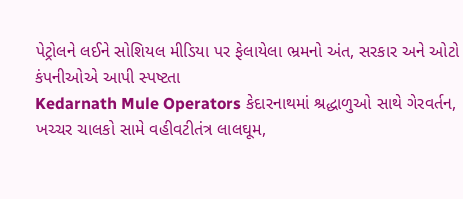પેટ્રોલને લઈને સોશિયલ મીડિયા પર ફેલાયેલા ભ્રમનો અંત, સરકાર અને ઓટો કંપનીઓએ આપી સ્પષ્ટતા
Kedarnath Mule Operators કેદારનાથમાં શ્રદ્ધાળુઓ સાથે ગેરવર્તન, ખચ્ચર ચાલકો સામે વહીવટીતંત્ર લાલઘૂમ,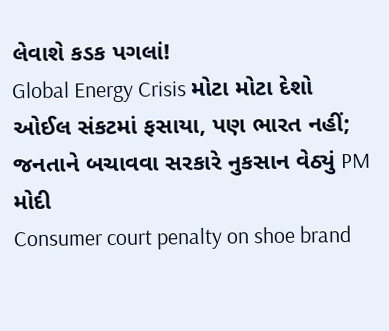લેવાશે કડક પગલાં!
Global Energy Crisis મોટા મોટા દેશો ઓઈલ સંકટમાં ફસાયા, પણ ભારત નહીં; જનતાને બચાવવા સરકારે નુકસાન વેઠ્યું PM મોદી
Consumer court penalty on shoe brand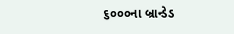૬૦૦૦ના બ્રાન્ડેડ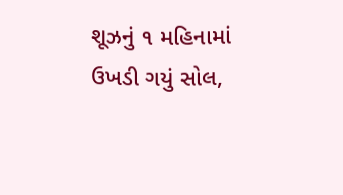શૂઝનું ૧ મહિનામાં ઉખડી ગયું સોલ,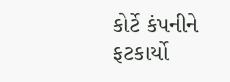કોર્ટે કંપનીને ફટકાર્યો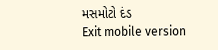મસમોટો દંડ
Exit mobile version